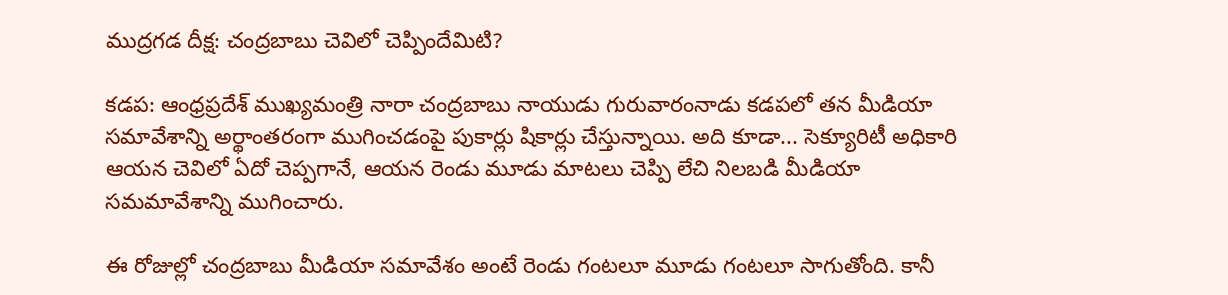ముద్రగడ దీక్ష: చంద్రబాబు చెవిలో చెప్పిందేమిటి?

కడప: ఆంధ్రప్రదేశ్ ముఖ్యమంత్రి నారా చంద్రబాబు నాయుడు గురువారంనాడు కడపలో తన మీడియా సమావేశాన్ని అర్థాంతరంగా ముగించడంపై పుకార్లు షికార్లు చేస్తున్నాయి. అది కూడా... సెక్యూరిటీ అధికారి ఆయన చెవిలో ఏదో చెప్పగానే, ఆయన రెండు మూడు మాటలు చెప్పి లేచి నిలబడి మీడియా సమమావేశాన్ని ముగించారు.

ఈ రోజుల్లో చంద్రబాబు మీడియా సమావేశం అంటే రెండు గంటలూ మూడు గంటలూ సాగుతోంది. కానీ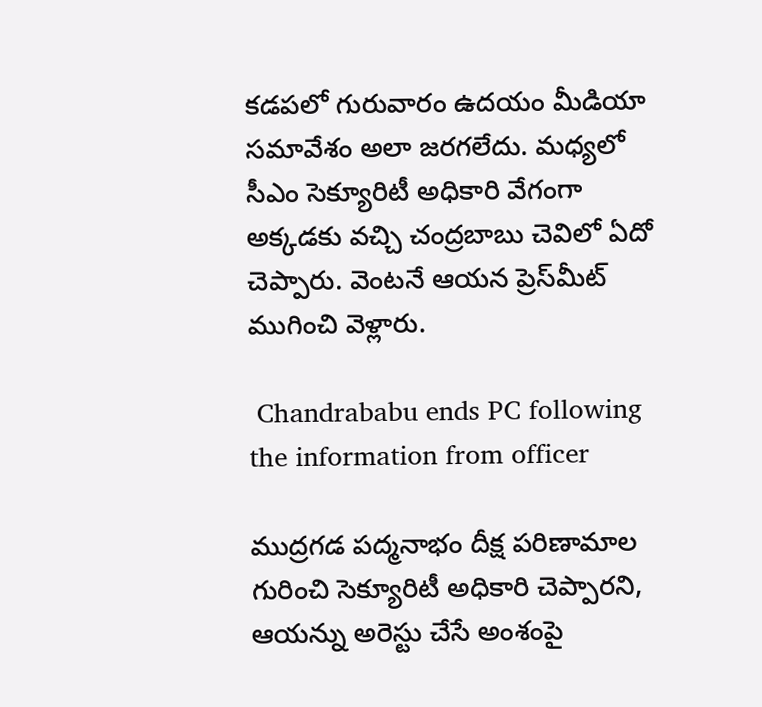కడపలో గురువారం ఉదయం మీడియా సమావేశం అలా జరగలేదు. మధ్యలో సీఎం సెక్యూరిటీ అధికారి వేగంగా అక్కడకు వచ్చి చంద్రబాబు చెవిలో ఏదో చెప్పారు. వెంటనే ఆయన ప్రెస్‌మీట్‌ ముగించి వెళ్లారు.

 Chandrababu ends PC following the information from officer

ముద్రగడ పద్మనాభం దీక్ష పరిణామాల గురించి సెక్యూరిటీ అధికారి చెప్పారని, ఆయన్ను అరెస్టు చేసే అంశంపై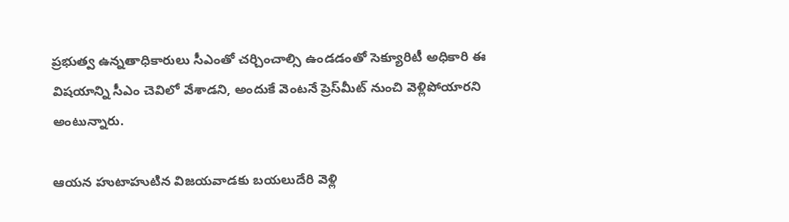ప్రభుత్వ ఉన్నతాధికారులు సీఎంతో చర్చించాల్సి ఉండడంతో సెక్యూరిటీ అధికారి ఈ విషయాన్ని సీఎం చెవిలో వేశాడని, అందుకే వెంటనే ప్రెస్‌మీట్‌ నుంచి వెళ్లిపోయారని అంటున్నారు.

ఆయన హుటాహుటిన విజయవాడకు బయలుదేరి వెళ్లి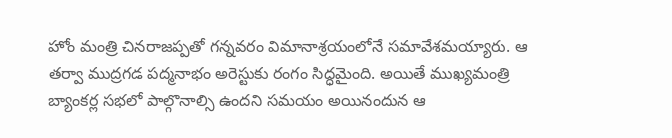హోం మంత్రి చినరాజప్పతో గన్నవరం విమానాశ్రయంలోనే సమావేశమయ్యారు. ఆ తర్వా ముద్రగడ పద్మనాభం అరెస్టుకు రంగం సిద్ధమైంది. అయితే ముఖ్యమంత్రి బ్యాంకర్ల సభలో పాల్గొనాల్సి ఉందని సమయం అయినందున ఆ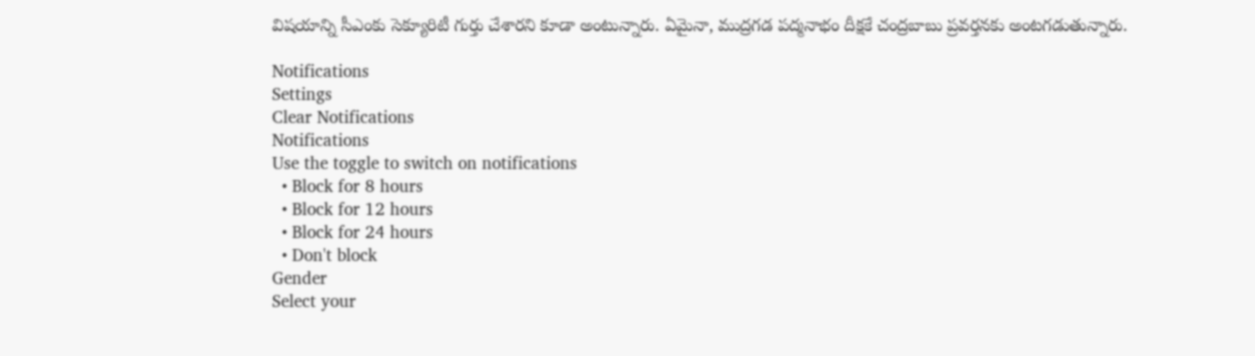విషయాన్ని సీఎంకు సెక్యూరిటీ గుర్తు చేశారని కూడా అంటున్నారు. ఏమైనా, ముద్రగడ పద్మనాభం దీక్షకే చంద్రబాబు ప్రవర్తనకు అంటగడుతున్నారు.

Notifications
Settings
Clear Notifications
Notifications
Use the toggle to switch on notifications
  • Block for 8 hours
  • Block for 12 hours
  • Block for 24 hours
  • Don't block
Gender
Select your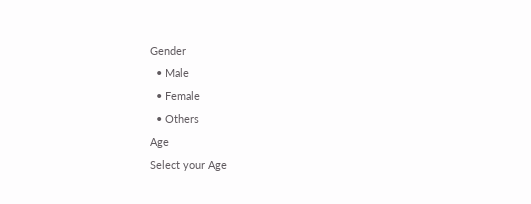Gender
  • Male
  • Female
  • Others
Age
Select your Age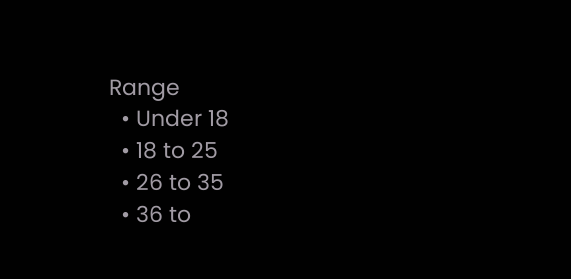Range
  • Under 18
  • 18 to 25
  • 26 to 35
  • 36 to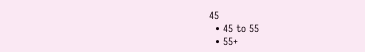45
  • 45 to 55
  • 55+